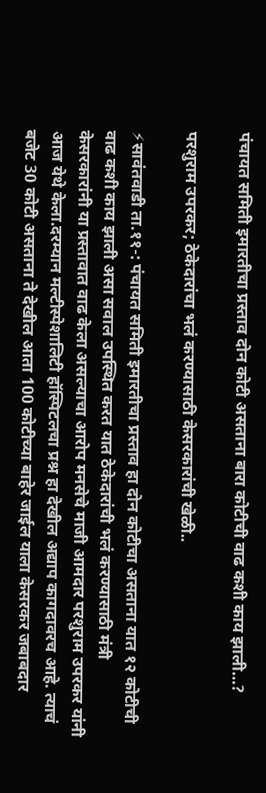पंचायत समिती इमारतीचा प्रस्ताव दोन कोटी असताना बारा कोटीची वाढ कशी काय झाली…?

परशुराम उपरकर; ठेकेदारांचा भलं करण्यासाठी केसरकारांची खेळी..

⚡सावंतवाडी ता.११-: पंचायत समिती इमारतीचा प्रस्ताव हा दोन कोटीचा असताना यात १२ कोटीची वाढ कशी काय झाली असा सवाल उपस्थित करत यात ठेकेदारांची भलं करण्यासाठी मंत्री केसरकारांनी या प्रस्तावात वाढ केला असल्याचा आरोप मनसेचे माजी आमदार परशुराम उपरकर यांनी आज येथे केला.दरम्यान मल्टीस्पेशालिटी हॉस्पिटलचा प्रश्न हा देखील अद्याप कागदावरच आहे. त्याचं बजेट 30 कोटी असताना ते देखील आता 100 कोटीच्या बाहेर जाईल याला केसरकर जबाबदार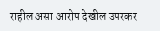राहील असा आरोप देखील उपरकर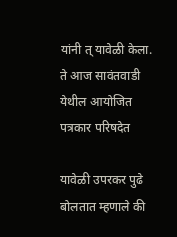यांनी त् यावेळी केला. ते आज सावंतवाडी येथील आयोजित पत्रकार परिषदेत

यावेळी उपरकर पुढे बोलतात म्हणाले की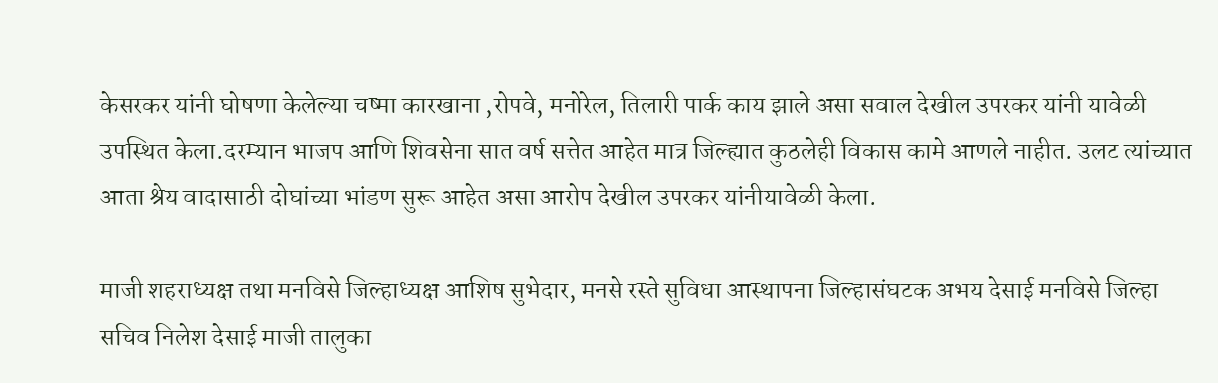केसरकर यांनी घोषणा केलेल्या चष्मा कारखाना ,रोपवे, मनोरेल, तिलारी पार्क काय झाले असा सवाल देखील उपरकर यांनी यावेळी उपस्थित केला.दरम्यान भाजप आणि शिवसेना सात वर्ष सत्तेत आहेत मात्र जिल्ह्यात कुठलेही विकास कामे आणले नाहीत. उलट त्यांच्यात आता श्रेय वादासाठी दोघांच्या भांडण सुरू आहेत असा आरोप देखील उपरकर यांनीयावेळी केला.

माजी शहराध्यक्ष तथा मनविसे जिल्हाध्यक्ष आशिष सुभेदार, मनसे रस्ते सुविधा आस्थापना जिल्हासंघटक अभय देसाई मनविसे जिल्हा सचिव निलेश देसाई माजी तालुका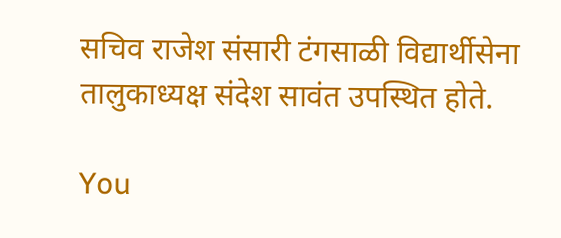सचिव राजेश संसारी टंगसाळी विद्यार्थीसेना तालुकाध्यक्ष संदेश सावंत उपस्थित होते.

You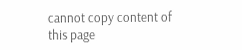cannot copy content of this page